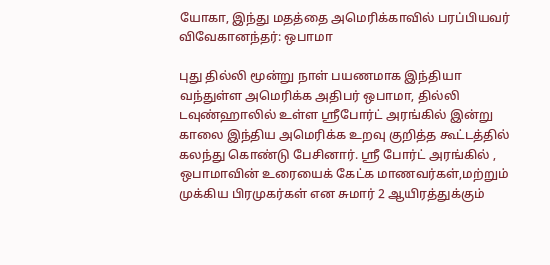யோகா, இந்து மதத்தை அமெரிக்காவில் பரப்பியவர் விவேகானந்தர்: ஒபாமா

புது தில்லி மூன்று நாள் பயணமாக இந்தியா வந்துள்ள அமெரிக்க அதிபர் ஒபாமா, தில்லி டவுண்ஹாலில் உள்ள ஸ்ரீபோர்ட் அரங்கில் இன்று காலை இந்திய அமெரிக்க உறவு குறித்த கூட்டத்தில் கலந்து கொண்டு பேசினார். ஸ்ரீ போர்ட் அரங்கில் , ஒபாமாவின் உரையைக் கேட்க மாணவர்கள்,மற்றும் முக்கிய பிரமுகர்கள் என சுமார் 2 ஆயிரத்துக்கும்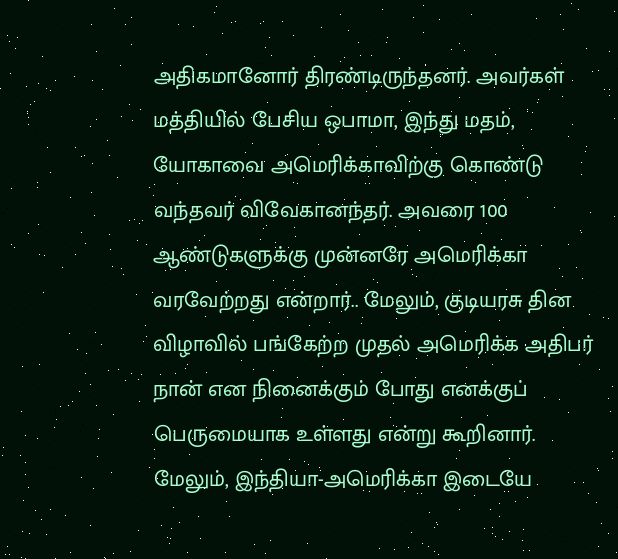அதிகமானோர் திரண்டிருந்தனர். அவர்கள் மத்தியில் பேசிய ஒபாமா, இந்து மதம், யோகாவை அமெரிக்காவிற்கு கொண்டு வந்தவர் விவேகானந்தர். அவரை 100 ஆண்டுகளுக்கு முன்னரே அமெரிக்கா வரவேற்றது என்றார்.. மேலும், குடியரசு தின விழாவில் பங்கேற்ற முதல் அமெரிக்க அதிபர் நான் என நினைக்கும் போது எனக்குப் பெருமையாக உள்ளது என்று கூறினார். மேலும், இந்தியா-அமெரிக்கா இடையே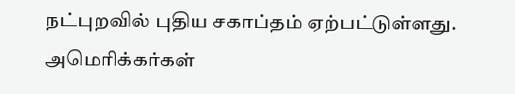நட்புறவில் புதிய சகாப்தம் ஏற்பட்டுள்ளது. அமெரிக்கர்கள்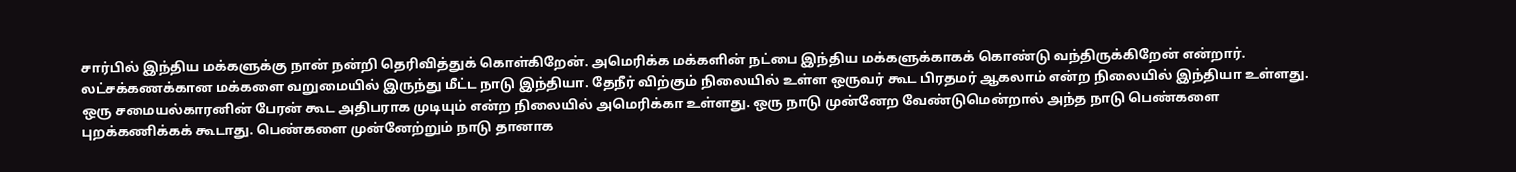சார்பில் இந்திய மக்களுக்கு நான் நன்றி தெரிவித்துக் கொள்கிறேன். அமெரிக்க மக்களின் நட்பை இந்திய மக்களுக்காகக் கொண்டு வந்திருக்கிறேன் என்றார். லட்சக்கணக்கான மக்களை வறுமையில் இருந்து மீட்ட நாடு இந்தியா. தேநீர் விற்கும் நிலையில் உள்ள ஒருவர் கூட பிரதமர் ஆகலாம் என்ற நிலையில் இந்தியா உள்ளது. ஒரு சமையல்காரனின் பேரன் கூட அதிபராக முடியும் என்ற நிலையில் அமெரிக்கா உள்ளது. ஒரு நாடு முன்னேற வேண்டுமென்றால் அந்த நாடு பெண்களை புறக்கணிக்கக் கூடாது. பெண்களை முன்னேற்றும் நாடு தானாக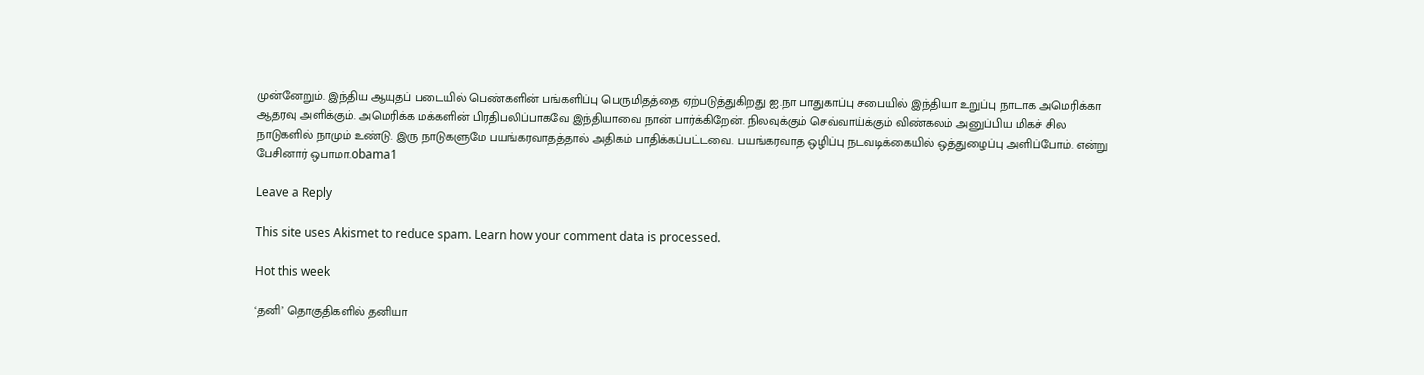முன்னேறும். இந்திய ஆயுதப் படையில் பெண்களின் பங்களிப்பு பெருமிதத்தை ஏற்படுத்துகிறது ஐ.நா பாதுகாப்பு சபையில் இந்தியா உறுப்பு நாடாக அமெரிக்கா ஆதரவு அளிக்கும். அமெரிக்க மக்களின் பிரதிபலிப்பாகவே இந்தியாவை நான் பார்க்கிறேன். நிலவுக்கும் செவ்வாய்க்கும் விண்கலம் அனுப்பிய மிகச் சில நாடுகளில் நாமும் உண்டு. இரு நாடுகளுமே பயங்கரவாதத்தால் அதிகம் பாதிக்கப்பட்டவை. பயங்கரவாத ஒழிப்பு நடவடிக்கையில் ஒத்துழைப்பு அளிப்போம். என்று பேசினார் ஒபாமா.obama1

Leave a Reply

This site uses Akismet to reduce spam. Learn how your comment data is processed.

Hot this week

‘தனி’ தொகுதிகளில் தனியா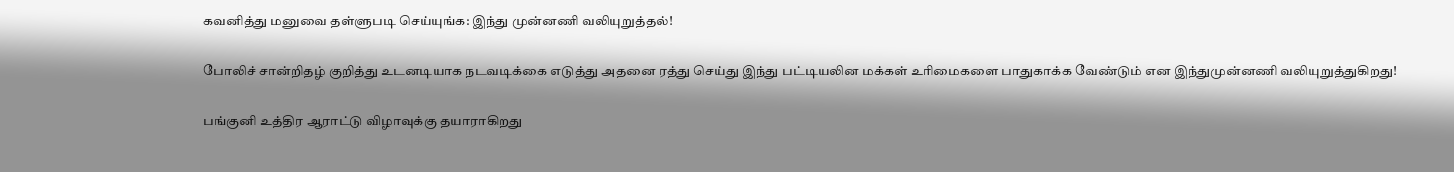கவனித்து மனுவை தள்ளுபடி செய்யுங்க: இந்து முன்னணி வலியுறுத்தல்!

போலிச் சான்றிதழ் குறித்து உடனடியாக நடவடிக்கை எடுத்து அதனை ரத்து செய்து இந்து பட்டியலின மக்கள் உரிமைகளை பாதுகாக்க வேண்டும் என இந்துமுன்னணி வலியுறுத்துகிறது!

பங்குனி உத்திர ஆராட்டு விழாவுக்கு தயாராகிறது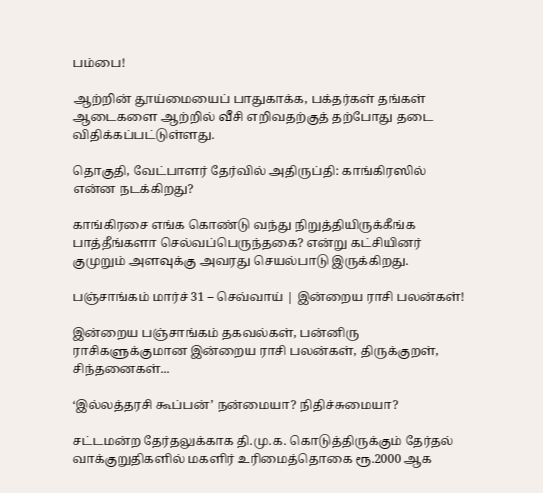பம்பை!

ஆற்றின் தூய்மையைப் பாதுகாக்க, பக்தர்கள் தங்கள் ஆடைகளை ஆற்றில் வீசி எறிவதற்குத் தற்போது தடை விதிக்கப்பட்டுள்ளது.

தொகுதி, வேட்பாளர் தேர்வில் அதிருப்தி: காங்கிரஸில் என்ன நடக்கிறது?

காங்கிரசை எங்க கொண்டு வந்து நிறுத்தியிருக்கீங்க பாத்தீங்களா செல்வப்பெருந்தகை? என்று கட்சியினர் குமுறும் அளவுக்கு அவரது செயல்பாடு இருக்கிறது.

பஞ்சாங்கம் மார்ச் 31 – செவ்வாய் | இன்றைய ராசி பலன்கள்!

இன்றைய பஞ்சாங்கம் தகவல்கள், பன்னிரு ராசிகளுக்குமான இன்றைய ராசி பலன்கள், திருக்குறள், சிந்தனைகள்...

‘இல்லத்தரசி கூப்பன்’ நன்மையா? நிதிச்சுமையா?

சட்டமன்ற தேர்தலுக்காக தி.மு.க. கொடுத்திருக்கும் தேர்தல் வாக்குறுதிகளில் மகளிர் உரிமைத்தொகை ரூ.2000 ஆக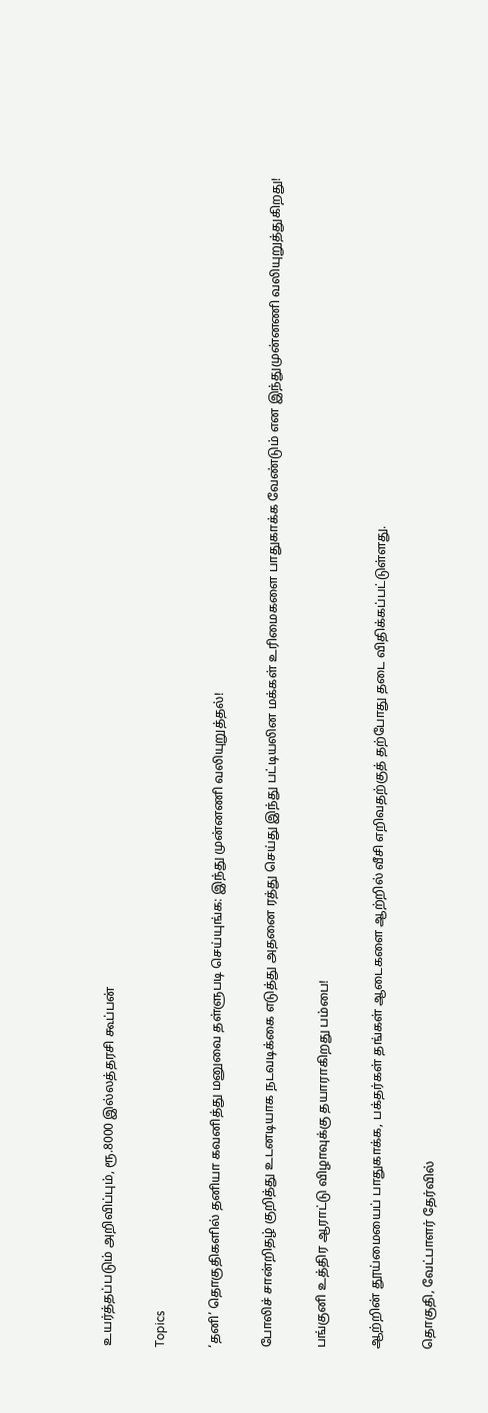உயர்த்தப்படும் அறிவிப்பும், ரூ.8000 இல்லத்தரசி கூப்பன்

Topics

‘தனி’ தொகுதிகளில் தனியா கவனித்து மனுவை தள்ளுபடி செய்யுங்க: இந்து முன்னணி வலியுறுத்தல்!

போலிச் சான்றிதழ் குறித்து உடனடியாக நடவடிக்கை எடுத்து அதனை ரத்து செய்து இந்து பட்டியலின மக்கள் உரிமைகளை பாதுகாக்க வேண்டும் என இந்துமுன்னணி வலியுறுத்துகிறது!

பங்குனி உத்திர ஆராட்டு விழாவுக்கு தயாராகிறது பம்பை!

ஆற்றின் தூய்மையைப் பாதுகாக்க, பக்தர்கள் தங்கள் ஆடைகளை ஆற்றில் வீசி எறிவதற்குத் தற்போது தடை விதிக்கப்பட்டுள்ளது.

தொகுதி, வேட்பாளர் தேர்வில்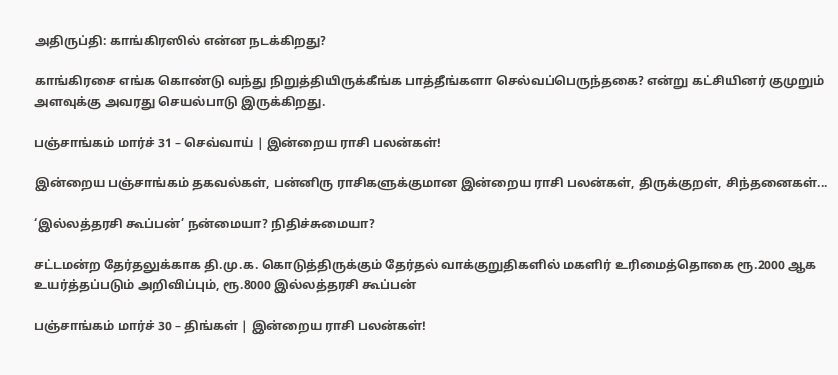அதிருப்தி: காங்கிரஸில் என்ன நடக்கிறது?

காங்கிரசை எங்க கொண்டு வந்து நிறுத்தியிருக்கீங்க பாத்தீங்களா செல்வப்பெருந்தகை? என்று கட்சியினர் குமுறும் அளவுக்கு அவரது செயல்பாடு இருக்கிறது.

பஞ்சாங்கம் மார்ச் 31 – செவ்வாய் | இன்றைய ராசி பலன்கள்!

இன்றைய பஞ்சாங்கம் தகவல்கள், பன்னிரு ராசிகளுக்குமான இன்றைய ராசி பலன்கள், திருக்குறள், சிந்தனைகள்...

‘இல்லத்தரசி கூப்பன்’ நன்மையா? நிதிச்சுமையா?

சட்டமன்ற தேர்தலுக்காக தி.மு.க. கொடுத்திருக்கும் தேர்தல் வாக்குறுதிகளில் மகளிர் உரிமைத்தொகை ரூ.2000 ஆக உயர்த்தப்படும் அறிவிப்பும், ரூ.8000 இல்லத்தரசி கூப்பன்

பஞ்சாங்கம் மார்ச் 30 – திங்கள் | இன்றைய ராசி பலன்கள்!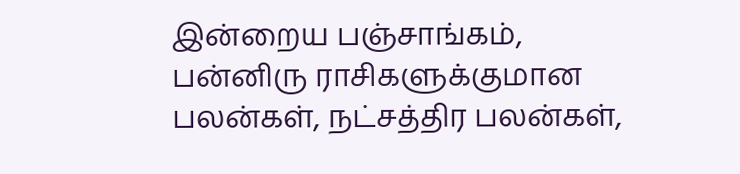இன்றைய பஞ்சாங்கம், பன்னிரு ராசிகளுக்குமான பலன்கள், நட்சத்திர பலன்கள்,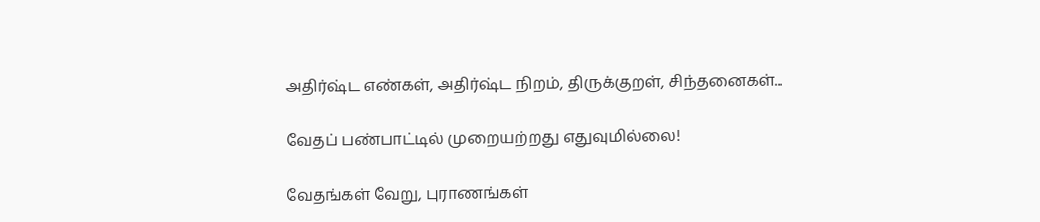அதிர்ஷ்ட எண்கள், அதிர்ஷ்ட நிறம், திருக்குறள், சிந்தனைகள்...

வேதப் பண்பாட்டில் முறையற்றது எதுவுமில்லை!

வேதங்கள் வேறு, புராணங்கள்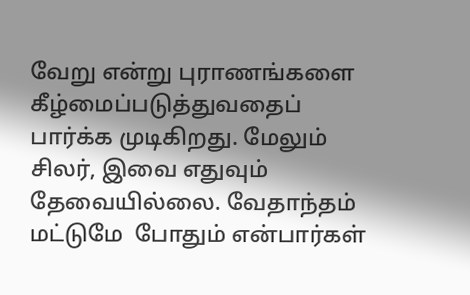வேறு என்று புராணங்களை கீழ்மைப்படுத்துவதைப்  பார்க்க முடிகிறது. மேலும் சிலர், இவை எதுவும் தேவையில்லை. வேதாந்தம் மட்டுமே  போதும் என்பார்கள்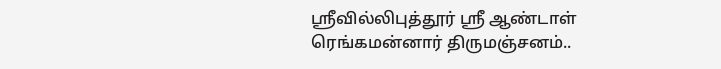ஶ்ரீவில்லிபுத்தூர் ஶ்ரீ ஆண்டாள் ரெங்கமன்னார் திருமஞ்சனம்..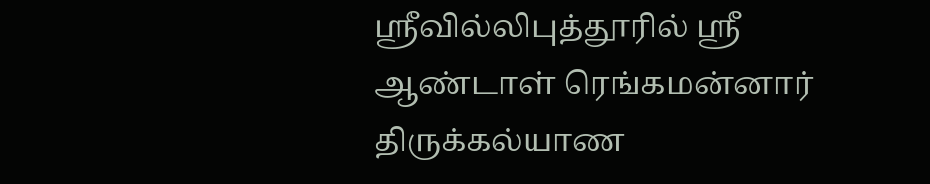ஸ்ரீவில்லிபுத்தூரில் ஶ்ரீ ஆண்டாள் ரெங்கமன்னார் திருக்கல்யாண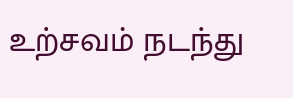உற்சவம் நடந்து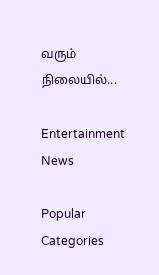வரும் நிலையில்...

Entertainment News

Popular Categories